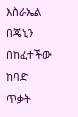እስራኤል በጄኒን በከፈተችው ከባድ ጥቃት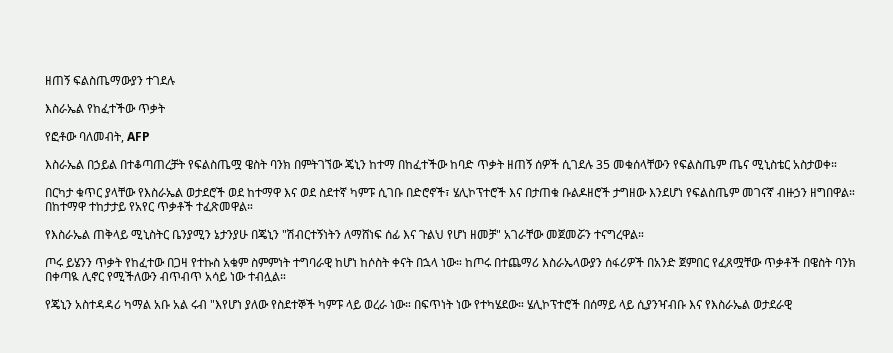ዘጠኝ ፍልስጤማውያን ተገደሉ

እስራኤል የከፈተችው ጥቃት

የፎቶው ባለመብት, AFP

እስራኤል በኃይል በተቆጣጠረቻት የፍልስጤሟ ዌስት ባንክ በምትገኘው ጄኒን ከተማ በከፈተችው ከባድ ጥቃት ዘጠኝ ሰዎች ሲገደሉ 35 መቁሰላቸውን የፍልስጤም ጤና ሚኒስቴር አስታወቀ።

በርካታ ቁጥር ያላቸው የእስራኤል ወታደሮች ወደ ከተማዋ እና ወደ ስደተኛ ካምፑ ሲገቡ በድሮኖች፣ ሄሊኮፕተሮች እና በታጠቁ ቡልዶዘሮች ታግዘው እንደሆነ የፍልስጤም መገናኛ ብዙኃን ዘግበዋል። በከተማዋ ተከታታይ የአየር ጥቃቶች ተፈጽመዋል።

የእስራኤል ጠቅላይ ሚኒስትር ቤንያሚን ኔታንያሁ በጄኒን "ሽብርተኝነትን ለማሸነፍ ሰፊ እና ጉልህ የሆነ ዘመቻ" አገራቸው መጀመሯን ተናግረዋል።

ጦሩ ይሄንን ጥቃት የከፈተው በጋዛ የተኩስ አቁም ስምምነት ተግባራዊ ከሆነ ከሶስት ቀናት በኋላ ነው። ከጦሩ በተጨማሪ እስራኤላውያን ሰፋሪዎች በአንድ ጀምበር የፈጸሟቸው ጥቃቶች በዌስት ባንክ በቀጣዪ ሊኖር የሚችለውን ብጥብጥ አሳይ ነው ተብሏል።

የጄኒን አስተዳዳሪ ካማል አቡ አል ሩብ "እየሆነ ያለው የስደተኞች ካምፑ ላይ ወረራ ነው። በፍጥነት ነው የተካሄደው። ሄሊኮፕተሮች በሰማይ ላይ ሲያንዣብቡ እና የእስራኤል ወታደራዊ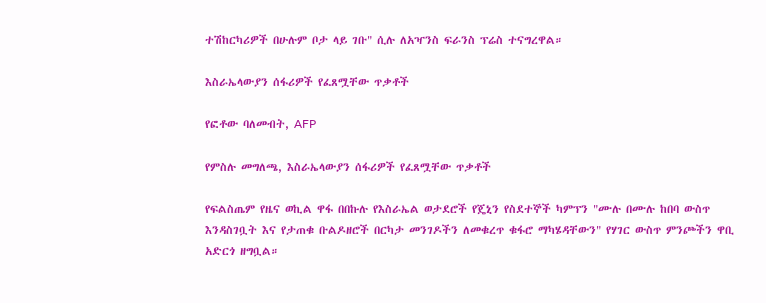ተሽከርካሪዎች በሁሉም ቦታ ላይ ገቡ" ሲሉ ለአዣንስ ፍራንስ ፕሬስ ተናግረዋል።

እስራኤላውያን ሰፋሪዎች የፈጸሟቸው ጥቃቶች

የፎቶው ባለመብት, AFP

የምስሉ መግለጫ, እስራኤላውያን ሰፋሪዎች የፈጸሟቸው ጥቃቶች

የፍልስጤም የዜና ወኪል ዋፋ በበኩሉ የእስራኤል ወታደሮች የጄኒን የስደተኞች ካምፕን "ሙሉ በሙሉ ከበባ ውስጥ እንዳስገቧት እና የታጠቁ ቡልዶዘሮች በርካታ መንገዶችን ለመቁረጥ ቁፋሮ ማካሄዳቸውን" የሃገር ውስጥ ምንጮችን ዋቢ አድርጎ ዘግቧል።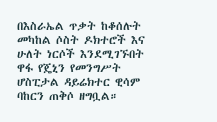በእስራኤል ጥቃት ከቆሰሉት መካከል ሶስት ዶክተሮች እና ሁለት ነርሶች እንደሚገኙበት ዋፋ የጄኒን የመንግሥት ሆስፒታል ዳይሬክተር ዊሳም ባከርን ጠቅሶ ዘግቧል።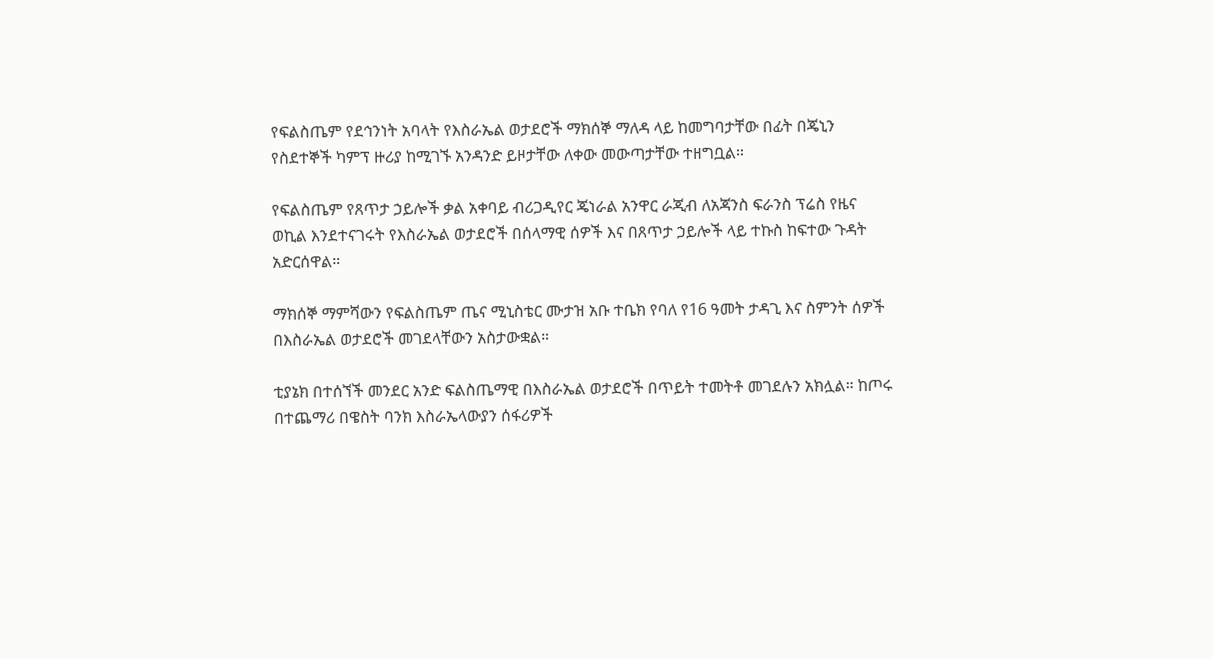የፍልስጤም የደኅንነት አባላት የእስራኤል ወታደሮች ማክሰኞ ማለዳ ላይ ከመግባታቸው በፊት በጄኒን የስደተኞች ካምፕ ዙሪያ ከሚገኙ አንዳንድ ይዞታቸው ለቀው መውጣታቸው ተዘግቧል።

የፍልስጤም የጸጥታ ኃይሎች ቃል አቀባይ ብሪጋዲየር ጄነራል አንዋር ራጂብ ለአጃንስ ፍራንስ ፕሬስ የዜና ወኪል እንደተናገሩት የእስራኤል ወታደሮች በሰላማዊ ሰዎች እና በጸጥታ ኃይሎች ላይ ተኩስ ከፍተው ጉዳት አድርሰዋል።

ማክሰኞ ማምሻውን የፍልስጤም ጤና ሚኒስቴር ሙታዝ አቡ ተቤክ የባለ የ16 ዓመት ታዳጊ እና ስምንት ሰዎች በእስራኤል ወታደሮች መገደላቸውን አስታውቋል።

ቲያኔክ በተሰኘች መንደር አንድ ፍልስጤማዊ በእስራኤል ወታደሮች በጥይት ተመትቶ መገደሉን አክሏል። ከጦሩ በተጨማሪ በዌስት ባንክ እስራኤላውያን ሰፋሪዎች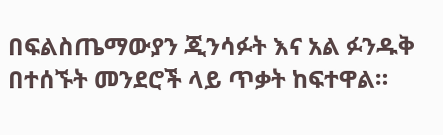በፍልስጤማውያን ጂንሳፉት እና አል ፉንዱቅ በተሰኙት መንደሮች ላይ ጥቃት ከፍተዋል።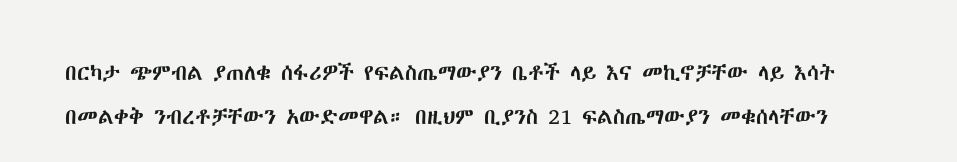በርካታ ጭምብል ያጠለቁ ሰፋሪዎች የፍልስጤማውያን ቤቶች ላይ እና መኪኖቻቸው ላይ እሳት በመልቀቅ ንብረቶቻቸውን አውድመዋል። በዚህም ቢያንስ 21 ፍልስጤማውያን መቁሰላቸውን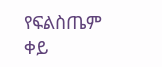የፍልስጤም ቀይ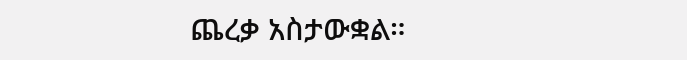ጨረቃ አስታውቋል።